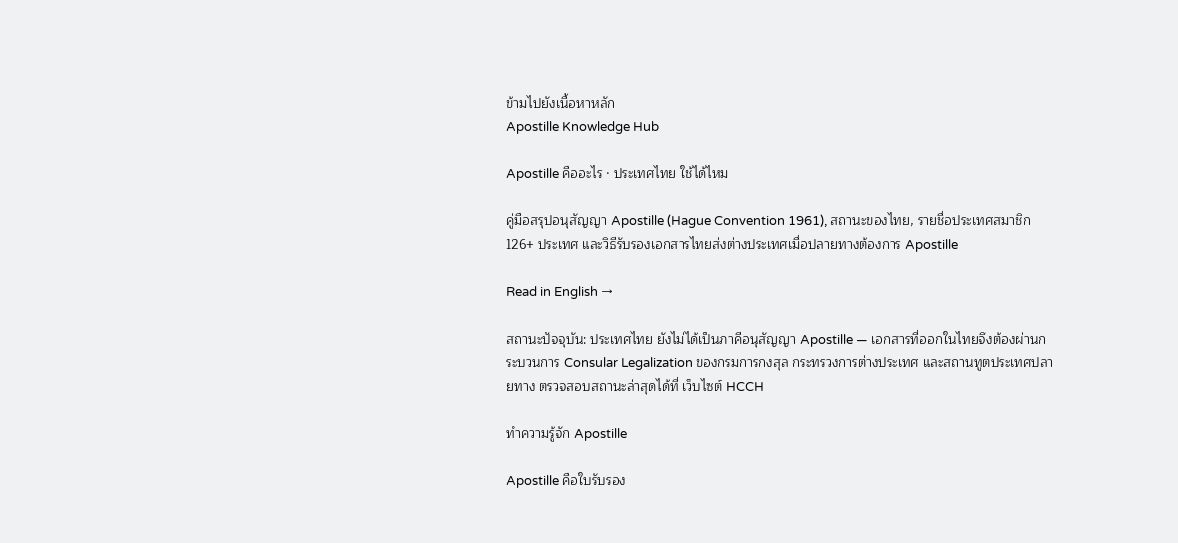ข้ามไปยังเนื้อหาหลัก
Apostille Knowledge Hub

Apostille คืออะไร · ประเทศไทย ใช้ได้ไหม

คู่มือสรุปอนุสัญญา Apostille (Hague Convention 1961), สถานะของไทย, รายชื่อประเทศสมาชิก 126+ ประเทศ และวิธีรับรองเอกสารไทยส่งต่างประเทศเมื่อปลายทางต้องการ Apostille

Read in English →

สถานะปัจจุบัน: ประเทศไทย ยังไม่ได้เป็นภาคีอนุสัญญา Apostille — เอกสารที่ออกในไทยจึงต้องผ่านกระบวนการ Consular Legalization ของกรมการกงสุล กระทรวงการต่างประเทศ และสถานทูตประเทศปลายทาง ตรวจสอบสถานะล่าสุดได้ที่ เว็บไซต์ HCCH

ทำความรู้จัก Apostille

Apostille คือใบรับรอง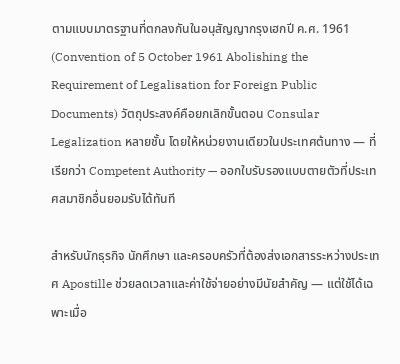ตามแบบมาตรฐานที่ตกลงกันในอนุสัญญากรุงเฮกปี ค.ศ. 1961 (Convention of 5 October 1961 Abolishing the Requirement of Legalisation for Foreign Public Documents) วัตถุประสงค์คือยกเลิกขั้นตอน Consular Legalization หลายชั้น โดยให้หน่วยงานเดียวในประเทศต้นทาง — ที่เรียกว่า Competent Authority — ออกใบรับรองแบบตายตัวที่ประเทศสมาชิกอื่นยอมรับได้ทันที

สำหรับนักธุรกิจ นักศึกษา และครอบครัวที่ต้องส่งเอกสารระหว่างประเทศ Apostille ช่วยลดเวลาและค่าใช้จ่ายอย่างมีนัยสำคัญ — แต่ใช้ได้เฉพาะเมื่อ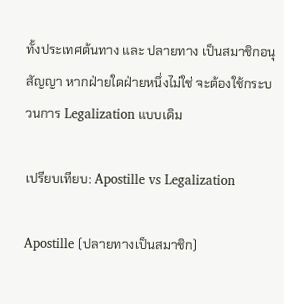ทั้งประเทศต้นทาง และ ปลายทาง เป็นสมาชิกอนุสัญญา หากฝ่ายใดฝ่ายหนึ่งไม่ใช่ จะต้องใช้กระบวนการ Legalization แบบเดิม

เปรียบเทียบ: Apostille vs Legalization

Apostille (ปลายทางเป็นสมาชิก)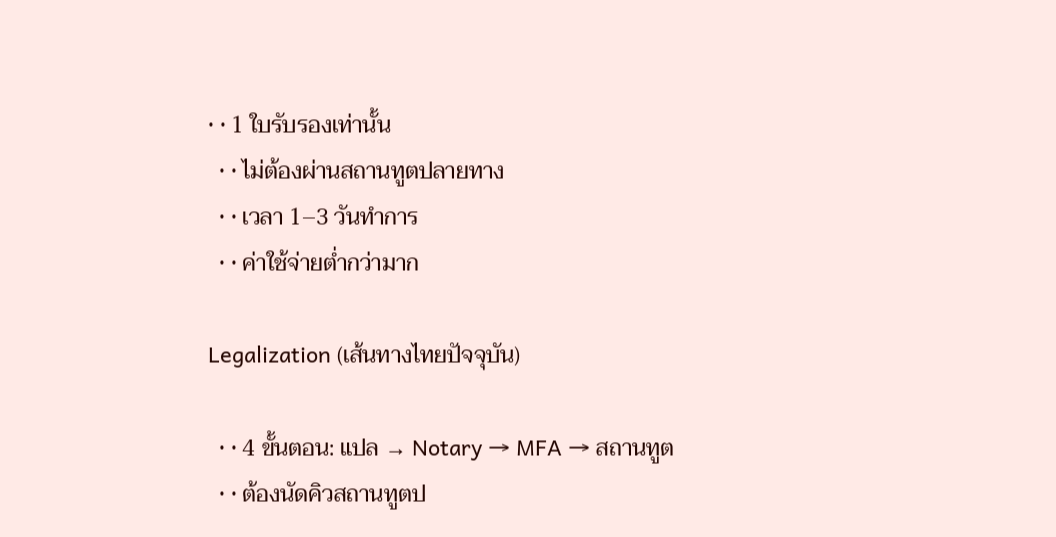• • 1 ใบรับรองเท่านั้น
  • • ไม่ต้องผ่านสถานทูตปลายทาง
  • • เวลา 1–3 วันทำการ
  • • ค่าใช้จ่ายต่ำกว่ามาก

Legalization (เส้นทางไทยปัจจุบัน)

  • • 4 ขั้นตอน: แปล → Notary → MFA → สถานทูต
  • • ต้องนัดคิวสถานทูตป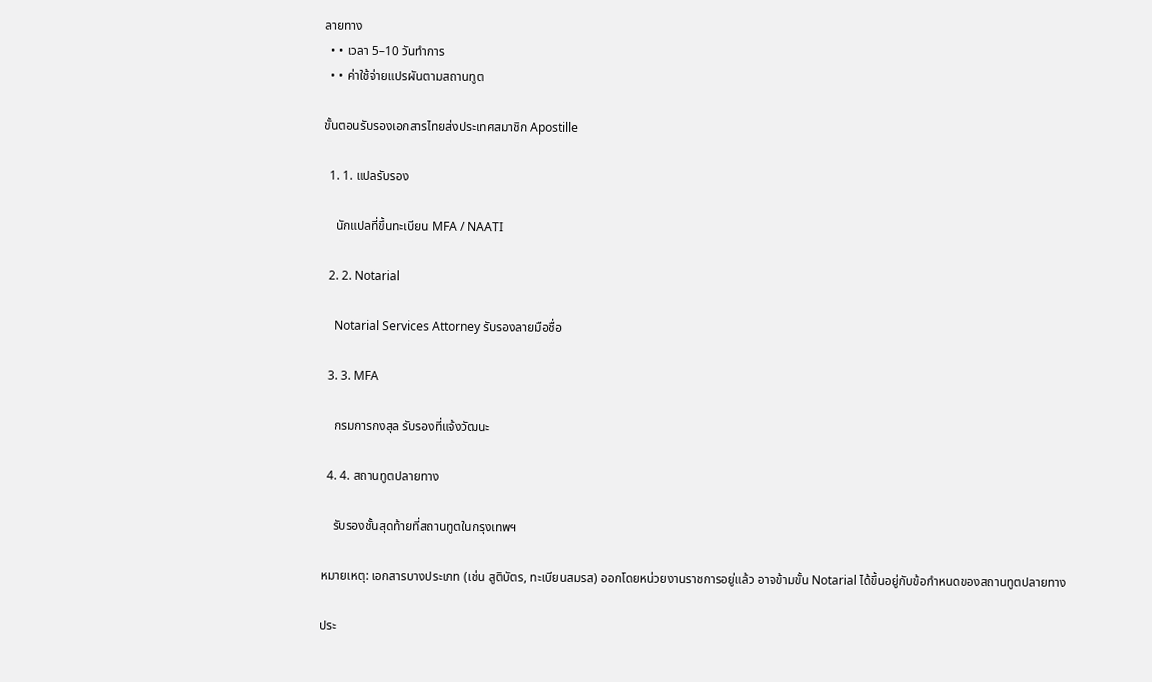ลายทาง
  • • เวลา 5–10 วันทำการ
  • • ค่าใช้จ่ายแปรผันตามสถานทูต

ขั้นตอนรับรองเอกสารไทยส่งประเทศสมาชิก Apostille

  1. 1. แปลรับรอง

    นักแปลที่ขึ้นทะเบียน MFA / NAATI

  2. 2. Notarial

    Notarial Services Attorney รับรองลายมือชื่อ

  3. 3. MFA

    กรมการกงสุล รับรองที่แจ้งวัฒนะ

  4. 4. สถานทูตปลายทาง

    รับรองชั้นสุดท้ายที่สถานทูตในกรุงเทพฯ

หมายเหตุ: เอกสารบางประเภท (เช่น สูติบัตร, ทะเบียนสมรส) ออกโดยหน่วยงานราชการอยู่แล้ว อาจข้ามขั้น Notarial ได้ขึ้นอยู่กับข้อกำหนดของสถานทูตปลายทาง

ประ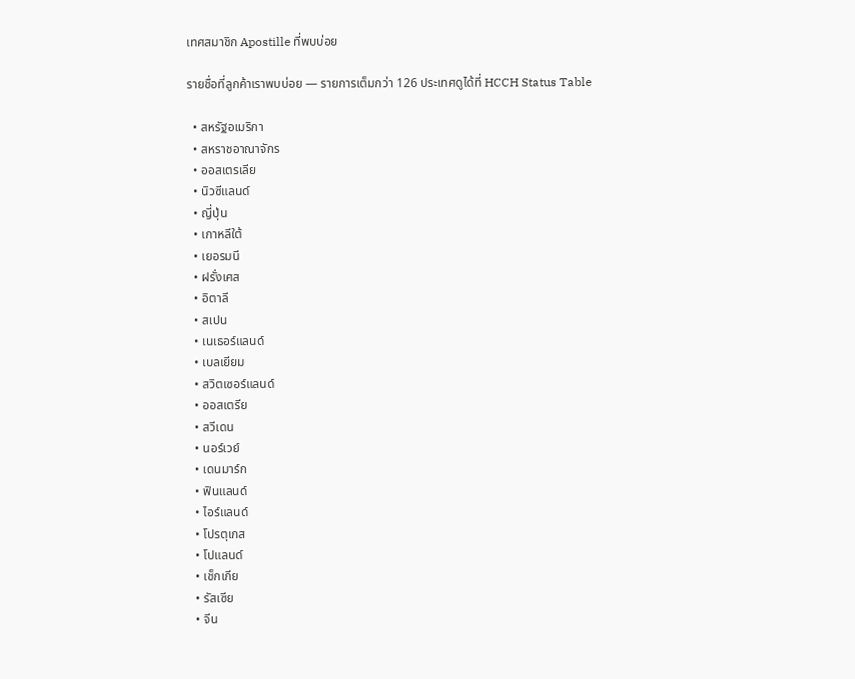เทศสมาชิก Apostille ที่พบบ่อย

รายชื่อที่ลูกค้าเราพบบ่อย — รายการเต็มกว่า 126 ประเทศดูได้ที่ HCCH Status Table

  • สหรัฐอเมริกา
  • สหราชอาณาจักร
  • ออสเตรเลีย
  • นิวซีแลนด์
  • ญี่ปุ่น
  • เกาหลีใต้
  • เยอรมนี
  • ฝรั่งเศส
  • อิตาลี
  • สเปน
  • เนเธอร์แลนด์
  • เบลเยียม
  • สวิตเซอร์แลนด์
  • ออสเตรีย
  • สวีเดน
  • นอร์เวย์
  • เดนมาร์ก
  • ฟินแลนด์
  • ไอร์แลนด์
  • โปรตุเกส
  • โปแลนด์
  • เช็กเกีย
  • รัสเซีย
  • จีน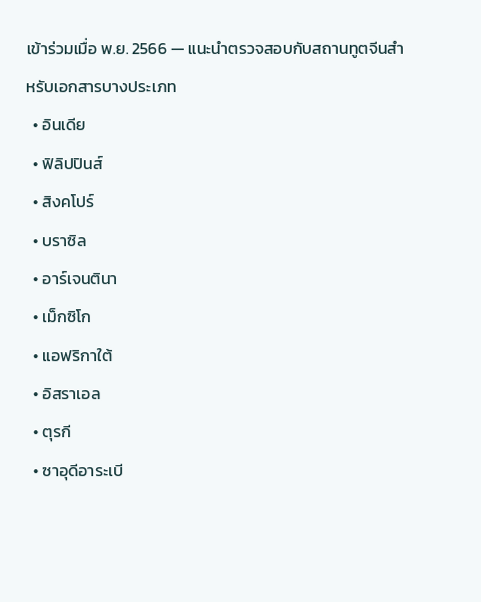เข้าร่วมเมื่อ พ.ย. 2566 — แนะนำตรวจสอบกับสถานทูตจีนสำหรับเอกสารบางประเภท
  • อินเดีย
  • ฟิลิปปินส์
  • สิงคโปร์
  • บราซิล
  • อาร์เจนตินา
  • เม็กซิโก
  • แอฟริกาใต้
  • อิสราเอล
  • ตุรกี
  • ซาอุดีอาระเบี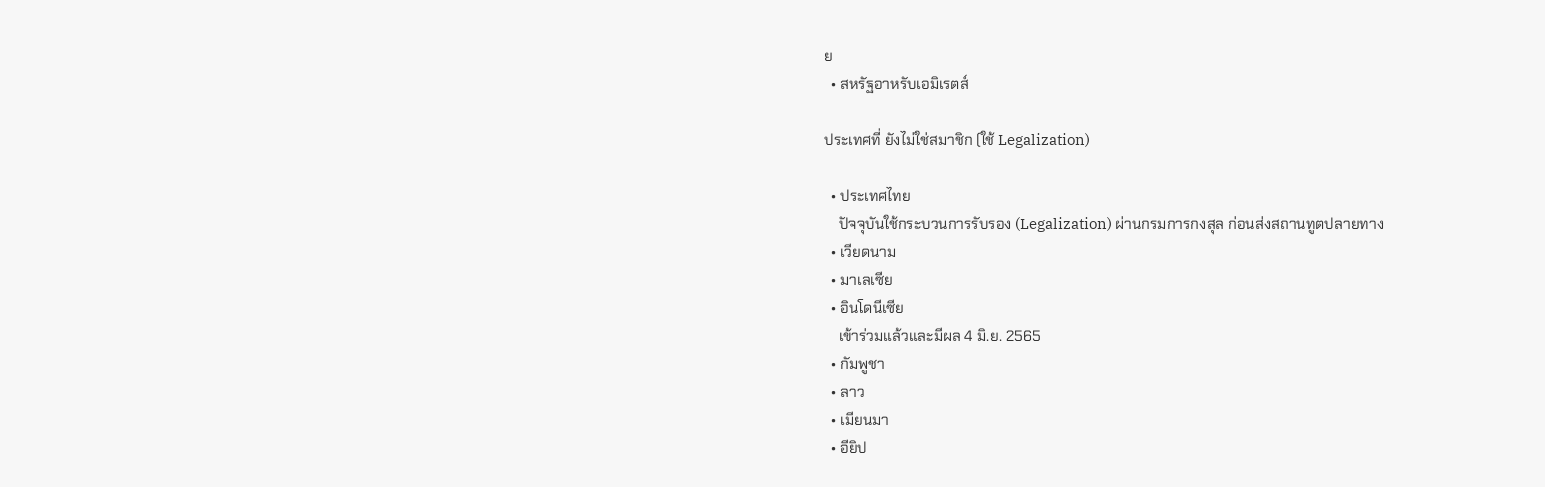ย
  • สหรัฐอาหรับเอมิเรตส์

ประเทศที่ ยังไม่ใช่สมาชิก (ใช้ Legalization)

  • ประเทศไทย
    ปัจจุบันใช้กระบวนการรับรอง (Legalization) ผ่านกรมการกงสุล ก่อนส่งสถานทูตปลายทาง
  • เวียดนาม
  • มาเลเซีย
  • อินโดนีเซีย
    เข้าร่วมแล้วและมีผล 4 มิ.ย. 2565
  • กัมพูชา
  • ลาว
  • เมียนมา
  • อียิป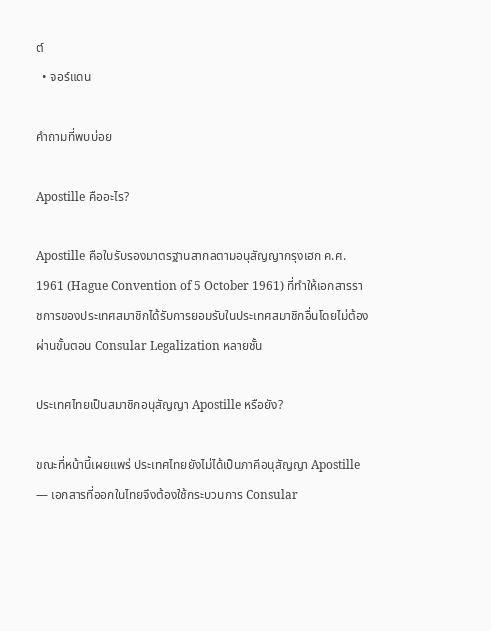ต์
  • จอร์แดน

คำถามที่พบบ่อย

Apostille คืออะไร?

Apostille คือใบรับรองมาตรฐานสากลตามอนุสัญญากรุงเฮก ค.ศ. 1961 (Hague Convention of 5 October 1961) ที่ทำให้เอกสารราชการของประเทศสมาชิกได้รับการยอมรับในประเทศสมาชิกอื่นโดยไม่ต้องผ่านขั้นตอน Consular Legalization หลายชั้น

ประเทศไทยเป็นสมาชิกอนุสัญญา Apostille หรือยัง?

ขณะที่หน้านี้เผยแพร่ ประเทศไทยยังไม่ได้เป็นภาคีอนุสัญญา Apostille — เอกสารที่ออกในไทยจึงต้องใช้กระบวนการ Consular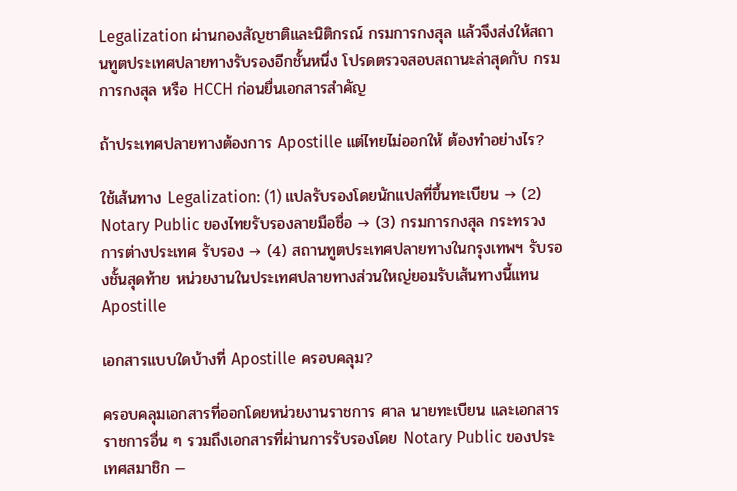Legalization ผ่านกองสัญชาติและนิติกรณ์ กรมการกงสุล แล้วจึงส่งให้สถานทูตประเทศปลายทางรับรองอีกชั้นหนึ่ง โปรดตรวจสอบสถานะล่าสุดกับ กรมการกงสุล หรือ HCCH ก่อนยื่นเอกสารสำคัญ

ถ้าประเทศปลายทางต้องการ Apostille แต่ไทยไม่ออกให้ ต้องทำอย่างไร?

ใช้เส้นทาง Legalization: (1) แปลรับรองโดยนักแปลที่ขึ้นทะเบียน → (2) Notary Public ของไทยรับรองลายมือชื่อ → (3) กรมการกงสุล กระทรวงการต่างประเทศ รับรอง → (4) สถานทูตประเทศปลายทางในกรุงเทพฯ รับรองชั้นสุดท้าย หน่วยงานในประเทศปลายทางส่วนใหญ่ยอมรับเส้นทางนี้แทน Apostille

เอกสารแบบใดบ้างที่ Apostille ครอบคลุม?

ครอบคลุมเอกสารที่ออกโดยหน่วยงานราชการ ศาล นายทะเบียน และเอกสารราชการอื่น ๆ รวมถึงเอกสารที่ผ่านการรับรองโดย Notary Public ของประเทศสมาชิก —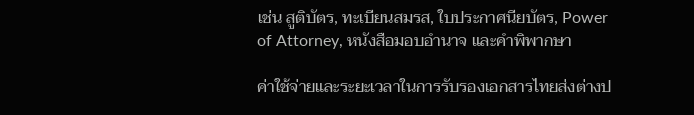เช่น สูติบัตร, ทะเบียนสมรส, ใบประกาศนียบัตร, Power of Attorney, หนังสือมอบอำนาจ และคำพิพากษา

ค่าใช้จ่ายและระยะเวลาในการรับรองเอกสารไทยส่งต่างป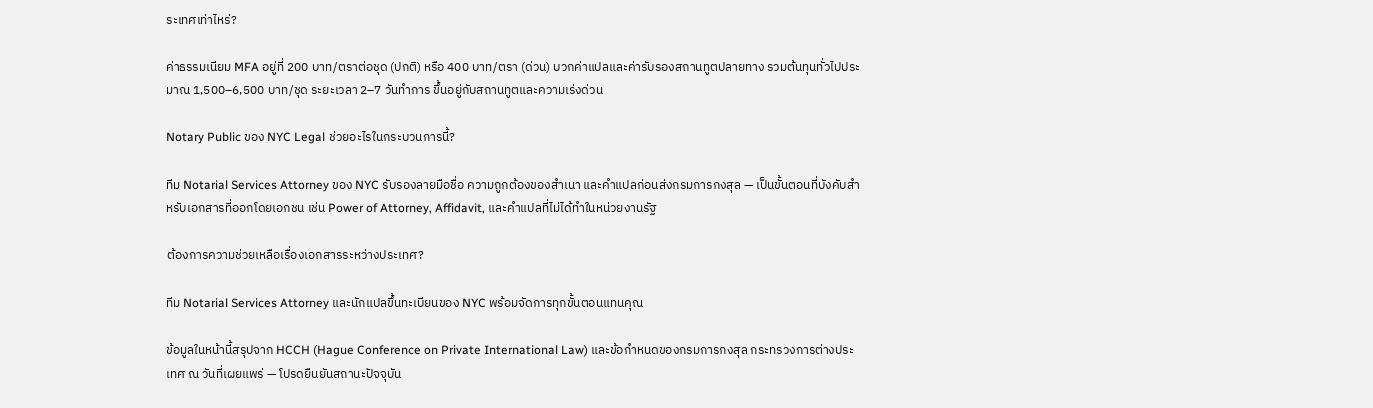ระเทศเท่าไหร่?

ค่าธรรมเนียม MFA อยู่ที่ 200 บาท/ตราต่อชุด (ปกติ) หรือ 400 บาท/ตรา (ด่วน) บวกค่าแปลและค่ารับรองสถานทูตปลายทาง รวมต้นทุนทั่วไปประมาณ 1,500–6,500 บาท/ชุด ระยะเวลา 2–7 วันทำการ ขึ้นอยู่กับสถานทูตและความเร่งด่วน

Notary Public ของ NYC Legal ช่วยอะไรในกระบวนการนี้?

ทีม Notarial Services Attorney ของ NYC รับรองลายมือชื่อ ความถูกต้องของสำเนา และคำแปลก่อนส่งกรมการกงสุล — เป็นขั้นตอนที่บังคับสำหรับเอกสารที่ออกโดยเอกชน เช่น Power of Attorney, Affidavit, และคำแปลที่ไม่ได้ทำในหน่วยงานรัฐ

ต้องการความช่วยเหลือเรื่องเอกสารระหว่างประเทศ?

ทีม Notarial Services Attorney และนักแปลขึ้นทะเบียนของ NYC พร้อมจัดการทุกขั้นตอนแทนคุณ

ข้อมูลในหน้านี้สรุปจาก HCCH (Hague Conference on Private International Law) และข้อกำหนดของกรมการกงสุล กระทรวงการต่างประเทศ ณ วันที่เผยแพร่ — โปรดยืนยันสถานะปัจจุบัน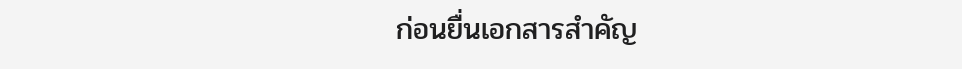ก่อนยื่นเอกสารสำคัญ